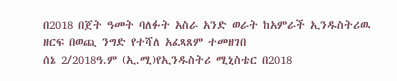በ2018 በጀት ዓመት ባለፉት አስራ አንድ ወራት ከአምራች ኢንዱስትሪዉ ዘርፍ በወጪ ንግድ የተሻለ አፈጻጸም ተመዘገበ
ሰኔ 2/2018ዓ.ም (ኢ.ሚ)የኢንዱስትሪ ሚኒስቴር በ2018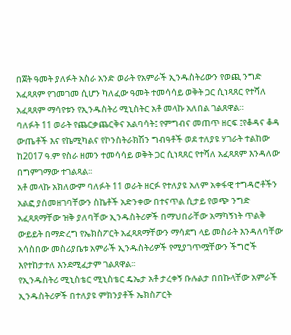በጀት ዓመት ያለፉት አስራ አንድ ወራት የአምራች ኢንዱስትሪውን የወጪ ንግድ አፈጻጸም የገመገመ ሲሆን ካለፈው ዓመት ተመሳሳይ ወቅት ጋር ሲነጻጸር የተሻለ አፈጻጸም ማሳየቱን የኢንዱስትሪ ሚኒስትር አቶ መላኩ አለበል ገልጸዋል።
ባለፉት 11 ወራት የጨርቃጨርቅና አልባሳት፤ የምግብና መጠጥ ዘርፍ ፤የቆዳና ቆዳ ውጤቶች እና የኬሚካልና የኮንስትራክሽን ግብዓቶች ወደ ተለያዩ ሃገራት ተልከው ከ2017 ዓ.ም የስራ ዘመን ተመሳሳይ ወቅት ጋር ሲነጻጸር የተሻለ አፈጻጸም እንዳለው በግምገማው ተገልጻል፡፡
አቶ መላኩ አክለውም ባለፉት 11 ወራት ዘርፉ የተለያዩ አለም አቀፋዊ ተግዳሮቶችን አልፎ ያሰመዘገባቸውን ስኬቶች አድንቀው በተናጥል ሲታይ የወጭ ንግድ አፈጻጸማቸው ዝቅ ያለባቸው ኢንዱስትሪዎች በማህበራቸው አማካኝነት ጥልቅ ውይይት በማድረግ የኤክስፖርት አፈጻጸማቸውን ማሳደግ ላይ መስራት እንዳለባቸው አሳስበው መስሪያቤቱ አምራች ኢንዱስትሪዎች የሚያገጥሟቸውን ችግሮች እየተከታተለ እንደሚፈታም ገልጸዋል፡፡
የኢንዱስትሪ ሚኒስቴር ሚኒስቴር ዴኤታ አቶ ታረቀኝ ቡሉልታ በበኩላቸው አምራች ኢንዱስትሪዎች በተለያዩ ምክንያቶች ኤክስፖርት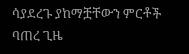ሳያደረጉ ያከማቿቸውን ምርቶች ባጠረ ጊዜ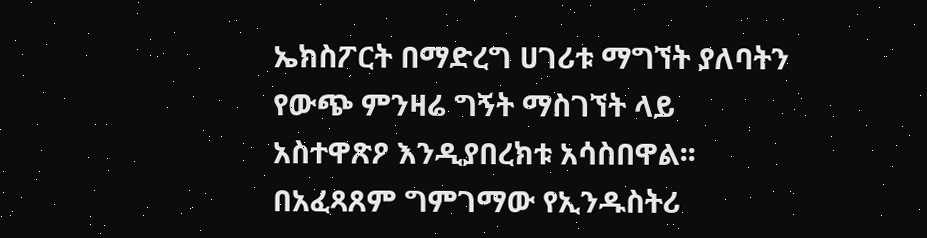ኤክስፖርት በማድረግ ሀገሪቱ ማግኘት ያለባትን የውጭ ምንዛሬ ግኝት ማስገኘት ላይ አስተዋጽዖ እንዲያበረክቱ አሳስበዋል፡፡
በአፈጻጸም ግምገማው የኢንዱስትሪ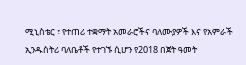ሚኒስቴር ፣ የተጠሪ ተቋማት አመራሮችና ባለሙያዎች እና የአምራች ኢንዱስትሪ ባለቤቶች የተገኙ ሲሆን የ2018 በጀት ዓመት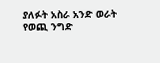ያለፉት አስራ አንድ ወራት የወጪ ንግድ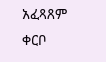አፈጻጸም ቀርቦ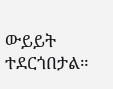ውይይት ተደርጎበታል።